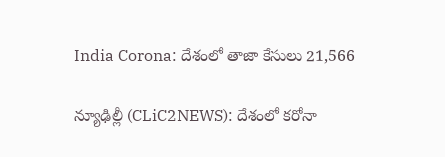India Corona: దేశంలో తాజా కేసులు 21,566

న్యూఢిల్లీ (CLiC2NEWS): దేశంలో క‌రోనా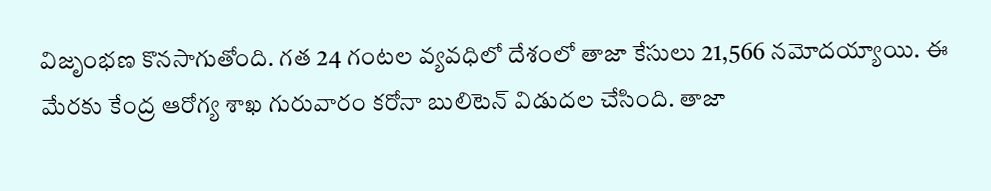విజృంభ‌ణ కొన‌సాగుతోంది. గ‌త 24 గంట‌ల వ్య‌వ‌ధిలో దేశంలో తాజా కేసులు 21,566 న‌మోద‌య్యాయి. ఈ మేర‌కు కేంద్ర ఆరోగ్య శాఖ గురువారం క‌రోనా బులిటెన్ విడుద‌ల చేసింది. తాజా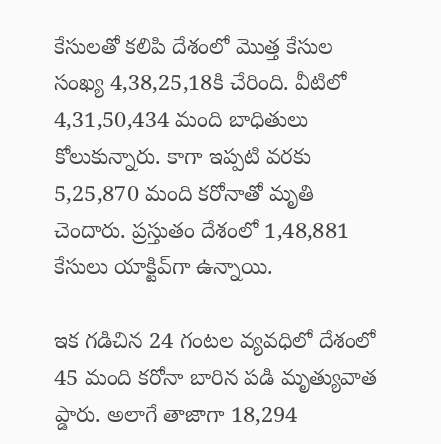కేసుల‌తో క‌లిపి దేశంలో మొత్త కేసుల సంఖ్య 4,38,25,18కి చేరింది. వీటిలో 4,31,50,434 మంది బాధితులు కోలుకున్నారు. కాగా ఇప్ప‌టి వ‌ర‌కు 5,25,870 మంది క‌రోనాతో మృతి చెందారు. ప్ర‌స్తుతం దేశంలో 1,48,881 కేసులు యాక్టివ్‌గా ఉన్నాయి.

ఇక గ‌డిచిన 24 గంట‌ల వ్య‌వ‌ధిలో దేశంలో 45 మంది కరోనా బారిన ప‌డి మృత్యువాత ప్డారు. అలాగే తాజాగా 18,294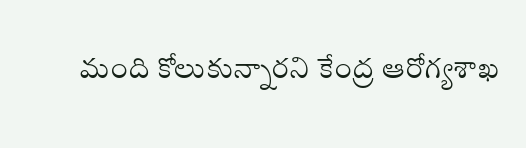మంది కోలుకున్నారని కేంద్ర ఆరోగ్య‌శాఖ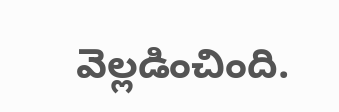వెల్ల‌డించింది.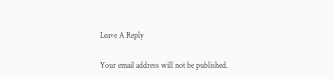Leave A Reply

Your email address will not be published.